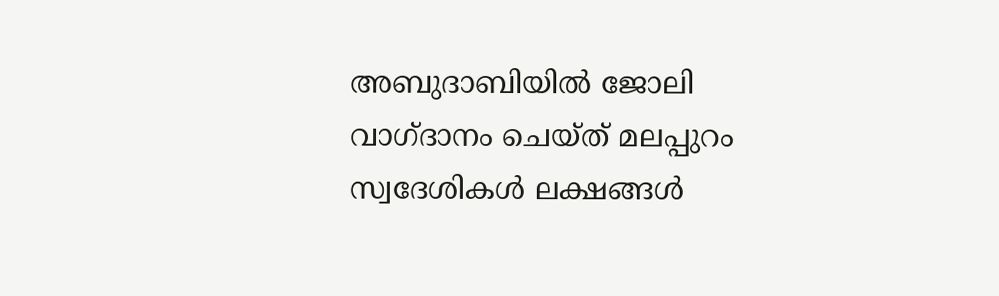അബുദാബിയില്‍ ജോലി വാഗ്ദാനം ചെയ്ത് മലപ്പുറം സ്വദേശികള്‍ ലക്ഷങ്ങള്‍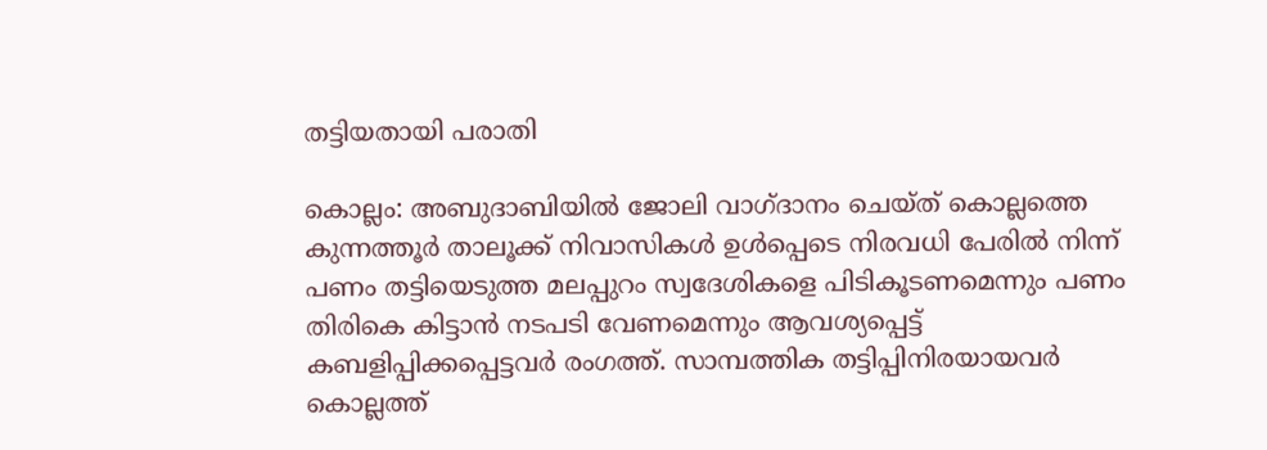തട്ടിയതായി പരാതി

കൊല്ലം: അബുദാബിയില്‍ ജോലി വാഗ്ദാനം ചെയ്ത് കൊല്ലത്തെ കുന്നത്തൂര്‍ താലൂക്ക് നിവാസികള്‍ ഉള്‍പ്പെടെ നിരവധി പേരില്‍ നിന്ന് പണം തട്ടിയെടുത്ത മലപ്പുറം സ്വദേശികളെ പിടികൂടണമെന്നും പണം തിരികെ കിട്ടാന്‍ നടപടി വേണമെന്നും ആവശ്യപ്പെട്ട് കബളിപ്പിക്കപ്പെട്ടവര്‍ രംഗത്ത്. സാമ്പത്തിക തട്ടിപ്പിനിരയായവര്‍ കൊല്ലത്ത്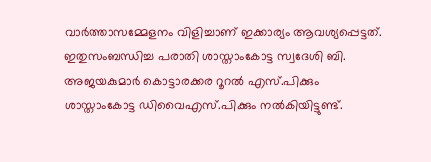വാര്‍ത്താസമ്മേളനം വിളിച്ചാണ് ഇക്കാര്യം ആവശ്യപ്പെട്ടത്. ഇതുസംബന്ധിച്ച പരാതി ശാസ്താംകോട്ട സ്വദേശി ബി. അജയകുമാര്‍ കൊട്ടാരക്കര റൂറല്‍ എസ്.പിക്കും ശാസ്താംകോട്ട ഡിവൈഎസ്.പിക്കും നല്‍കിയിട്ടുണ്ട്.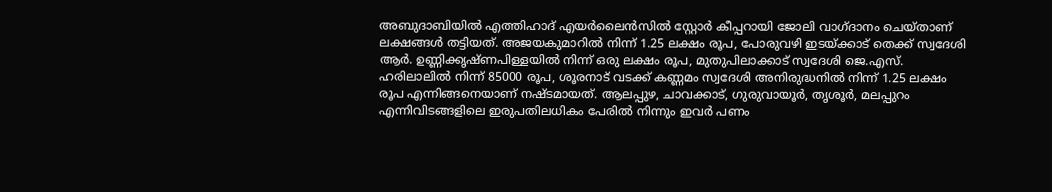അബുദാബിയില്‍ എത്തിഹാദ് എയര്‍ലൈന്‍സില്‍ സ്റ്റോര്‍ കീപ്പറായി ജോലി വാഗ്ദാനം ചെയ്താണ് ലക്ഷങ്ങള്‍ തട്ടിയത്. അജയകുമാറില്‍ നിന്ന് 1.25 ലക്ഷം രൂപ, പോരുവഴി ഇടയ്ക്കാട് തെക്ക് സ്വദേശി ആര്‍. ഉണ്ണിക്കൃഷ്ണപിള്ളയില്‍ നിന്ന് ഒരു ലക്ഷം രൂപ, മുതുപിലാക്കാട് സ്വദേശി ജെ.എസ്. ഹരിലാലില്‍ നിന്ന് 85000 രൂപ, ശൂരനാട് വടക്ക് കണ്ണമം സ്വദേശി അനിരുദ്ധനില്‍ നിന്ന് 1.25 ലക്ഷം രൂപ എന്നിങ്ങനെയാണ് നഷ്ടമായത്. ആലപ്പുഴ, ചാവക്കാട്, ഗുരുവായൂര്‍, തൃശൂര്‍, മലപ്പുറം എന്നിവിടങ്ങളിലെ ഇരുപതിലധികം പേരില്‍ നിന്നും ഇവര്‍ പണം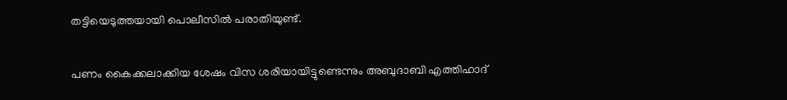തട്ടിയെടുത്തയായി പൊലീസില്‍ പരാതിയുണ്ട്.

പണം കൈക്കലാക്കിയ ശേഷം വിസ ശരിയായിട്ടുണ്ടെന്നും അബുദാബി എത്തിഹാദ്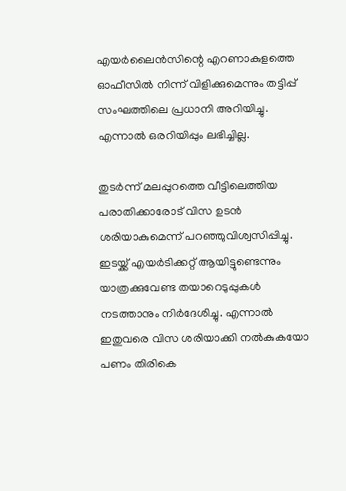എയര്‍ലൈന്‍സിന്റെ എറണാകുളത്തെ ഓഫീസില്‍ നിന്ന് വിളിക്കുമെന്നും തട്ടിപ്പ് സംഘത്തിലെ പ്രധാനി അറിയിച്ചു. എന്നാല്‍ ഒരറിയിപ്പും ലഭിച്ചില്ല.

തുടര്‍ന്ന് മലപ്പുറത്തെ വീട്ടിലെത്തിയ പരാതിക്കാരോട് വിസ ഉടന്‍ ശരിയാകുമെന്ന് പറഞ്ഞുവിശ്വസിപ്പിച്ചു. ഇടയ്ക്ക് എയര്‍ടിക്കറ്റ് ആയിട്ടുണ്ടെന്നും യാത്രക്കുവേണ്ട തയാറെടുപ്പുകള്‍ നടത്താനും നിര്‍ദേശിച്ചു. എന്നാല്‍ ഇതുവരെ വിസ ശരിയാക്കി നല്‍കുകയോ പണം തിരികെ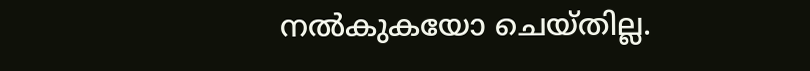നല്‍കുകയോ ചെയ്തില്ല.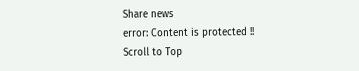Share news
error: Content is protected !!
Scroll to Top